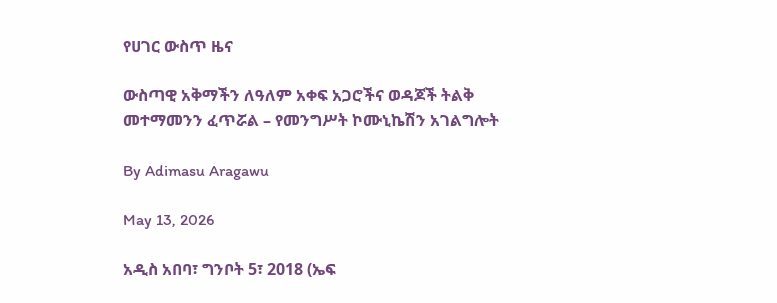የሀገር ውስጥ ዜና

ውስጣዊ አቅማችን ለዓለም አቀፍ አጋሮችና ወዳጆች ትልቅ መተማመንን ፈጥሯል – የመንግሥት ኮሙኒኬሽን አገልግሎት

By Adimasu Aragawu

May 13, 2026

አዲስ አበባ፣ ግንቦት 5፣ 2018 (ኤፍ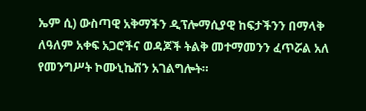ኤም ሲ) ውስጣዊ አቅማችን ዲፕሎማሲያዊ ከፍታችንን በማላቅ ለዓለም አቀፍ አጋሮችና ወዳጆች ትልቅ መተማመንን ፈጥሯል አለ የመንግሥት ኮሙኒኬሽን አገልግሎት።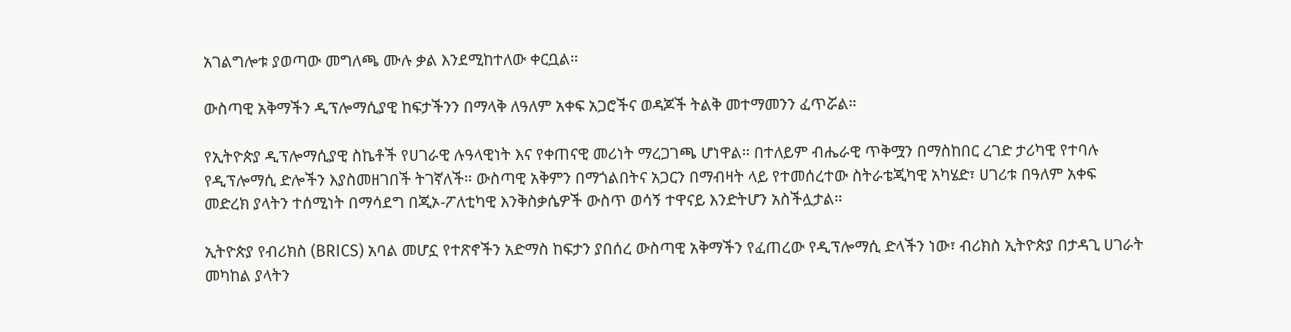አገልግሎቱ ያወጣው መግለጫ ሙሉ ቃል እንደሚከተለው ቀርቧል።

ውስጣዊ አቅማችን ዲፕሎማሲያዊ ከፍታችንን በማላቅ ለዓለም አቀፍ አጋሮችና ወዳጆች ትልቅ መተማመንን ፈጥሯል።

የኢትዮጵያ ዲፕሎማሲያዊ ስኬቶች የሀገራዊ ሉዓላዊነት እና የቀጠናዊ መሪነት ማረጋገጫ ሆነዋል። በተለይም ብሔራዊ ጥቅሟን በማስከበር ረገድ ታሪካዊ የተባሉ የዲፕሎማሲ ድሎችን እያስመዘገበች ትገኛለች። ውስጣዊ አቅምን በማጎልበትና አጋርን በማብዛት ላይ የተመሰረተው ስትራቴጂካዊ አካሄድ፣ ሀገሪቱ በዓለም አቀፍ መድረክ ያላትን ተሰሚነት በማሳደግ በጂኦ-ፖለቲካዊ እንቅስቃሴዎች ውስጥ ወሳኝ ተዋናይ እንድትሆን አስችሏታል።

ኢትዮጵያ የብሪክስ (BRICS) አባል መሆኗ የተጽኖችን አድማስ ከፍታን ያበሰረ ውስጣዊ አቅማችን የፈጠረው የዲፕሎማሲ ድላችን ነው፣ ብሪክስ ኢትዮጵያ በታዳጊ ሀገራት መካከል ያላትን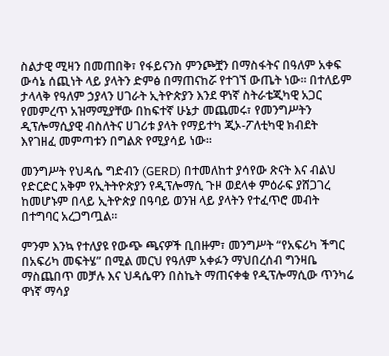ስልታዊ ሚዛን በመጠበቅ፣ የፋይናንስ ምንጮቿን በማስፋትና በዓለም አቀፍ ውሳኔ ሰጪነት ላይ ያላትን ድምፅ በማጠናከሯ የተገኘ ውጤት ነው። በተለይም ታላላቅ የዓለም ኃያላን ሀገራት ኢትዮጵያን እንደ ዋነኛ ስትራቴጂካዊ አጋር የመምረጥ አዝማሚያቸው በከፍተኛ ሁኔታ መጨመሩ፣ የመንግሥትን ዲፕሎማሲያዊ ብስለትና ሀገሪቱ ያላት የማይተካ ጂኦ-ፖለቲካዊ ክብደት እየገዘፈ መምጣቱን በግልጽ የሚያሳይ ነው።

መንግሥት የህዳሴ ግድብን (GERD) በተመለከተ ያሳየው ጽናት እና ብልህ የድርድር አቅም የኢትትዮጵያን የዲፕሎማሲ ጉዞ ወደላቀ ምዕራፍ ያሸጋገረ ከመሆኑም በላይ ኢትዮጵያ በዓባይ ወንዝ ላይ ያላትን የተፈጥሮ መብት በተግባር አረጋግጧል።

ምንም እንኳ የተለያዩ የውጭ ጫናዎች ቢበዙም፣ መንግሥት “የአፍሪካ ችግር በአፍሪካ መፍትሄ” በሚል መርህ የዓለም አቀፉን ማህበረሰብ ግንዛቤ ማስጨበጥ መቻሉ እና ህዳሴዋን በስኬት ማጠናቀቁ የዲፕሎማሲው ጥንካሬ ዋነኛ ማሳያ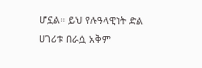ሆኗል። ይህ የሉዓላዊነት ድል ሀገሪቱ በራሷ አቅም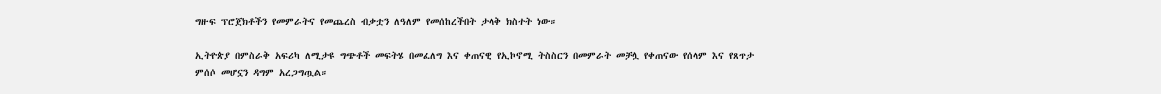ግዙፍ ፕሮጀክቶችን የመምራትና የመጨረስ ብቃቷን ለዓለም የመሰከረችበት ታላቅ ክስተት ነው።

ኢትዮጵያ በምስራቅ አፍሪካ ለሚታዩ ግጭቶች መፍትሄ በመፈለግ እና ቀጠናዊ የኢኮኖሚ ትስስርን በመምራት መቻሏ የቀጠናው የሰላም እና የጸጥታ ምሰሶ መሆኗን ዳግም አረጋግጧል።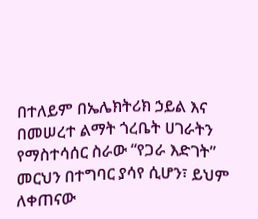በተለይም በኤሌክትሪክ ኃይል እና በመሠረተ ልማት ጎረቤት ሀገራትን የማስተሳሰር ስራው “የጋራ እድገት” መርህን በተግባር ያሳየ ሲሆን፣ ይህም ለቀጠናው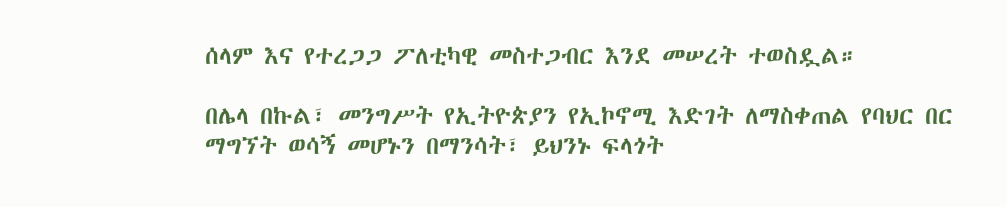ሰላም እና የተረጋጋ ፖለቲካዊ መስተጋብር እንደ መሠረት ተወስዷል።

በሌላ በኩል፣ መንግሥት የኢትዮጵያን የኢኮኖሚ እድገት ለማስቀጠል የባህር በር ማግኘት ወሳኝ መሆኑን በማንሳት፣ ይህንኑ ፍላጎት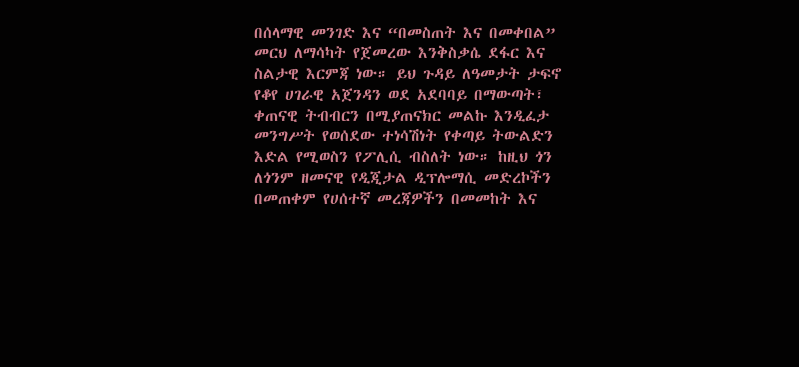በሰላማዊ መንገድ እና “በመስጠት እና በመቀበል” መርህ ለማሳካት የጀመረው እንቅስቃሴ ደፋር እና ስልታዊ እርምጃ ነው። ይህ ጉዳይ ለዓመታት ታፍኖ የቆየ ሀገራዊ አጀንዳን ወደ አደባባይ በማውጣት፣ ቀጠናዊ ትብብርን በሚያጠናክር መልኩ እንዲፈታ መንግሥት የወሰደው ተነሳሽነት የቀጣይ ትውልድን እድል የሚወስን የፖሊሲ ብስለት ነው። ከዚህ ጎን ለጎንም ዘመናዊ የዲጂታል ዲፕሎማሲ መድረኮችን በመጠቀም የሀሰተኛ መረጃዎችን በመመከት እና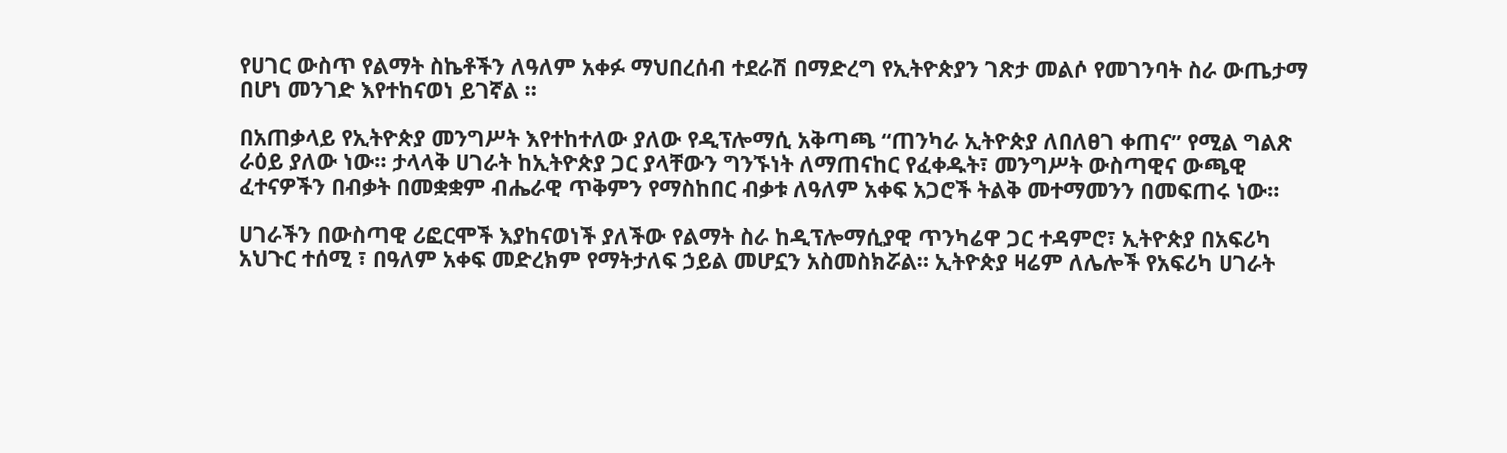የሀገር ውስጥ የልማት ስኬቶችን ለዓለም አቀፉ ማህበረሰብ ተደራሽ በማድረግ የኢትዮጵያን ገጽታ መልሶ የመገንባት ስራ ውጤታማ በሆነ መንገድ እየተከናወነ ይገኛል ።

በአጠቃላይ የኢትዮጵያ መንግሥት እየተከተለው ያለው የዲፕሎማሲ አቅጣጫ “ጠንካራ ኢትዮጵያ ለበለፀገ ቀጠና” የሚል ግልጽ ራዕይ ያለው ነው። ታላላቅ ሀገራት ከኢትዮጵያ ጋር ያላቸውን ግንኙነት ለማጠናከር የፈቀዱት፣ መንግሥት ውስጣዊና ውጫዊ ፈተናዎችን በብቃት በመቋቋም ብሔራዊ ጥቅምን የማስከበር ብቃቱ ለዓለም አቀፍ አጋሮች ትልቅ መተማመንን በመፍጠሩ ነው።

ሀገራችን በውስጣዊ ሪፎርሞች እያከናወነች ያለችው የልማት ስራ ከዲፕሎማሲያዊ ጥንካሬዋ ጋር ተዳምሮ፣ ኢትዮጵያ በአፍሪካ አህጉር ተሰሚ ፣ በዓለም አቀፍ መድረክም የማትታለፍ ኃይል መሆኗን አስመስክሯል። ኢትዮጵያ ዛሬም ለሌሎች የአፍሪካ ሀገራት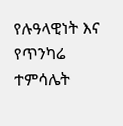የሉዓላዊነት እና የጥንካሬ ተምሳሌት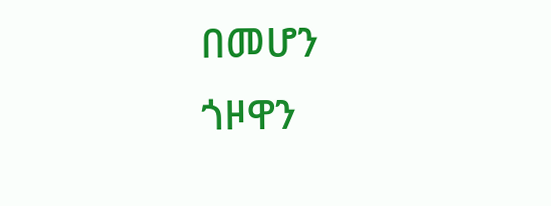በመሆን ጎዞዋን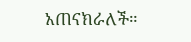አጠናክራለች።